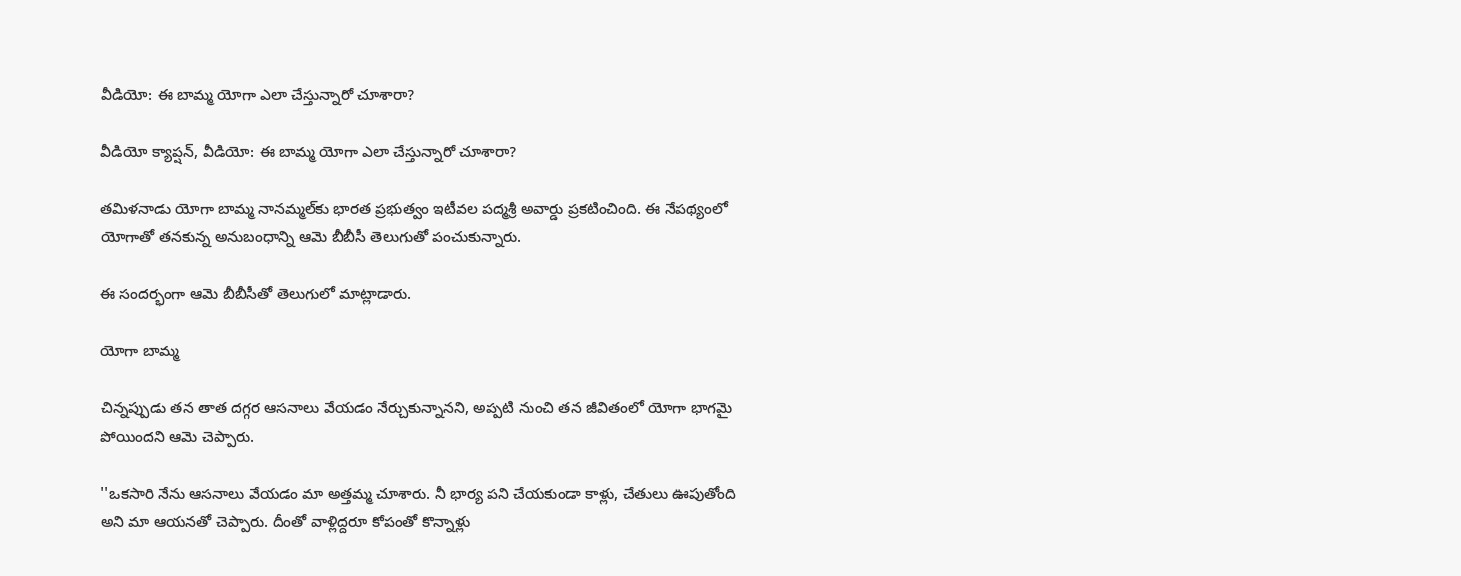వీడియో: ఈ బామ్మ యోగా ఎలా చేస్తున్నారో చూశారా?

వీడియో క్యాప్షన్, వీడియో: ఈ బామ్మ యోగా ఎలా చేస్తున్నారో చూశారా?

తమిళనాడు యోగా బామ్మ నానమ్మల్‌కు భారత ప్రభుత్వం ఇటీవల పద్మశ్రీ అవార్డు ప్రకటించింది. ఈ నేపథ్యంలో యోగాతో తనకున్న అనుబంధాన్ని ఆమె బీబీసీ తెలుగుతో పంచుకున్నారు.

ఈ సందర్భంగా ఆమె బీబీసీతో తెలుగులో మాట్లాడారు.

యోగా బామ్మ

చిన్నప్పుడు తన తాత దగ్గర ఆసనాలు వేయడం నేర్చుకున్నానని, అప్పటి నుంచి తన జీవితంలో యోగా భాగమై పోయిందని ఆమె చెప్పారు.

''ఒకసారి నేను ఆసనాలు వేయడం మా అత్తమ్మ చూశారు. నీ భార్య పని చేయకుండా కాళ్లు, చేతులు ఊపుతోంది అని మా ఆయనతో చెప్పారు. దీంతో వాళ్లిద్దరూ కోపంతో కొన్నాళ్లు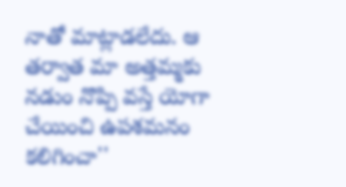నాతో మాట్లాడలేదు. ఆ తర్వాత మా అత్తమ్మకు నడుం నొప్పి వస్తే యోగా చేయించి ఉపశమనం కలిగించా''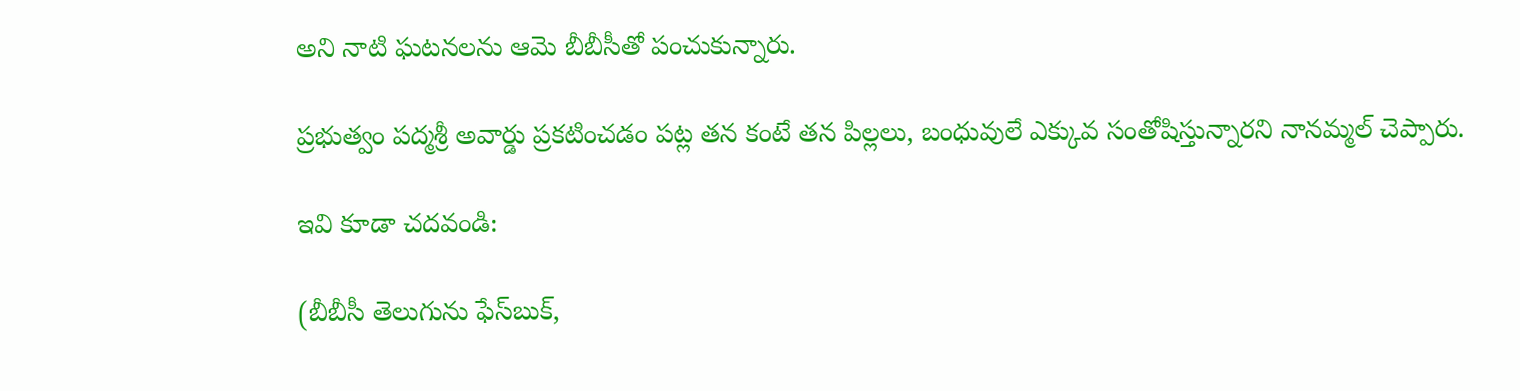అని నాటి ఘటనలను ఆమె బీబీసీతో పంచుకున్నారు.

ప్రభుత్వం పద్మశ్రీ అవార్డు ప్రకటించడం పట్ల తన కంటే తన పిల్లలు, బంధువులే ఎక్కువ సంతోషిస్తున్నారని నానమ్మల్ చెప్పారు.

ఇవి కూడా చదవండి:

(బీబీసీ తెలుగును ఫేస్‌బుక్,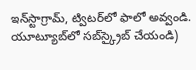ఇన్‌స్టాగ్రామ్‌, ట్విటర్‌లో ఫాలో అవ్వండి. యూట్యూబ్‌లో సబ్‌స్క్రైబ్ చేయండి)